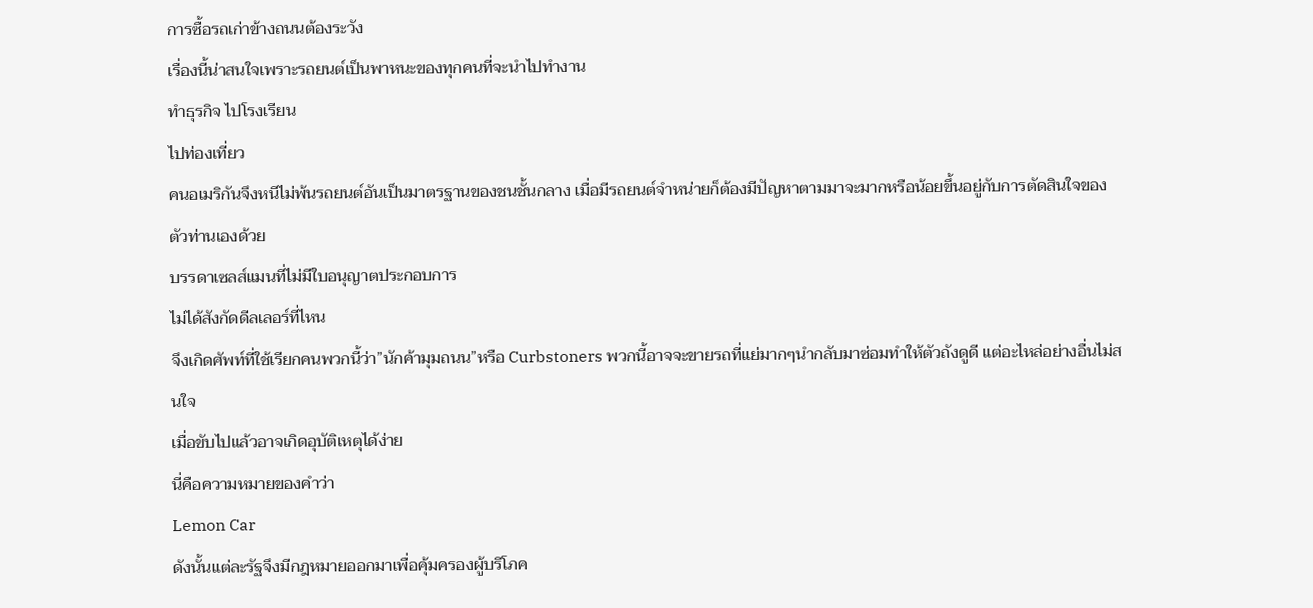การซื้อรถเก่าข้างถนนต้องระวัง
เรื่องนี้น่าสนใจเพราะรถยนต์เป็นพาหนะของทุกคนที่จะนำไปทำงาน
ทำธุรกิจ ไปโรงเรียน
ไปท่องเที่ยว
คนอเมริกันจึงหนีไม่พ้นรถยนต์อันเป็นมาตรฐานของชนชั้นกลาง เมื่อมีรถยนต์จำหน่ายก็ต้องมีปัญหาตามมาจะมากหรือน้อยขึ้นอยู่กับการตัดสินใจของตัวท่านเองด้วย
บรรดาเซลส์แมนที่ไม่มีใบอนุญาตประกอบการ
ไม่ได้สังกัดดีลเลอร์ที่ไหน
จึงเกิดศัพท์ที่ใช้เรียกคนพวกนี้ว่า”นักค้ามุมถนน”หรือ Curbstoners พวกนี้อาจจะขายรถที่แย่มากๆนำกลับมาซ่อมทำให้ตัวถังดูดี แต่อะไหล่อย่างอื่นไม่สนใจ
เมื่อขับไปแล้วอาจเกิดอุบัติเหตุได้ง่าย
นี่คือความหมายของคำว่า
Lemon Car
ดังนั้นแต่ละรัฐจึงมีกฎหมายออกมาเพื่อคุ้มครองผู้บริโภค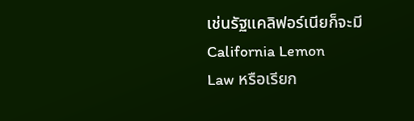เช่นรัฐแคลิฟอร์เนียก็จะมี
California Lemon
Law หรือเรียก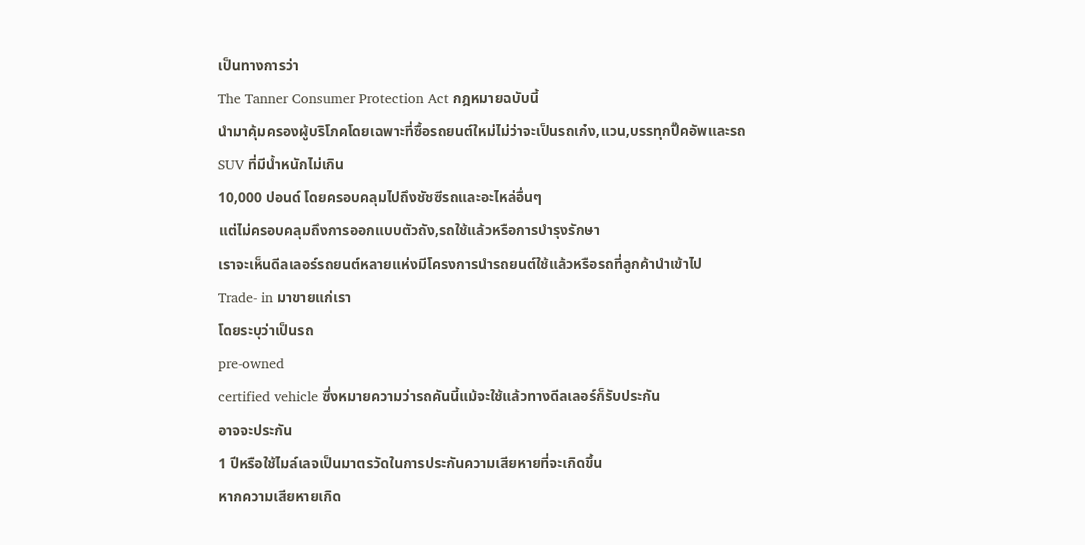เป็นทางการว่า
The Tanner Consumer Protection Act กฎหมายฉบับนี้
นำมาคุ้มครองผู้บริโภคโดยเฉพาะที่ซื้อรถยนต์ใหม่ไม่ว่าจะเป็นรถเก๋ง,แวน,บรรทุกปิ๊คอัพและรถ
SUV ที่มีน้ำหนักไม่เกิน
10,000 ปอนด์ โดยครอบคลุมไปถึงชัชซีรถและอะไหล่อื่นๆ
แต่ไม่ครอบคลุมถึงการออกแบบตัวถัง,รถใช้แล้วหรือการบำรุงรักษา
เราจะเห็นดีลเลอร์รถยนต์หลายแห่งมีโครงการนำรถยนต์ใช้แล้วหรือรถที่ลูกค้านำเข้าไป
Trade- in มาขายแก่เรา
โดยระบุว่าเป็นรถ
pre-owned
certified vehicle ซึ่งหมายความว่ารถคันนี้แม้จะใช้แล้วทางดีลเลอร์ก็รับประกัน
อาจจะประกัน
1 ปีหรือใช้ไมล์เลจเป็นมาตรวัดในการประกันความเสียหายที่จะเกิดขึ้น
หากความเสียหายเกิด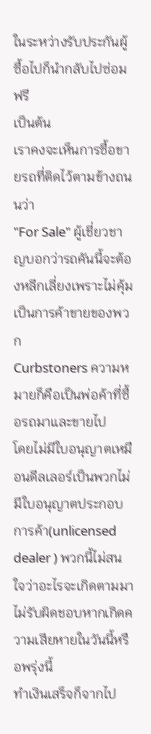ในระหว่างรับประกันผู้ซื้อไปก็นำกลับไปซ่อมฟรี
เป็นต้น
เราคงจะเห็นการซื้อขายรถที่ติดไว้ตามข้างถนนว่า
"For Sale" ผู้เชี่ยวชาญบอกว่ารถคันนี้จะต้องหลีกเลี่ยงเพราะไม่คุ้มเป็นการค้าขายของพวก
Curbstoners ความหมายก็คือเป็นพ่อค้าที่ซื้อรถมาและขายไป
โดยไม่มีใบอนุญาตเหมือนดีลเลอร์เป็นพวกไม่มีใบอนุญาตประกอบการค้า(unlicensed dealer ) พวกนี้ไม่สนใจว่าอะไรจะเกิดตามมา
ไม่รับผิดชอบหากเกิดความเสียหายในวันนี้หรือพรุ่งนี้
ทำเงินเสร็จก็จากไป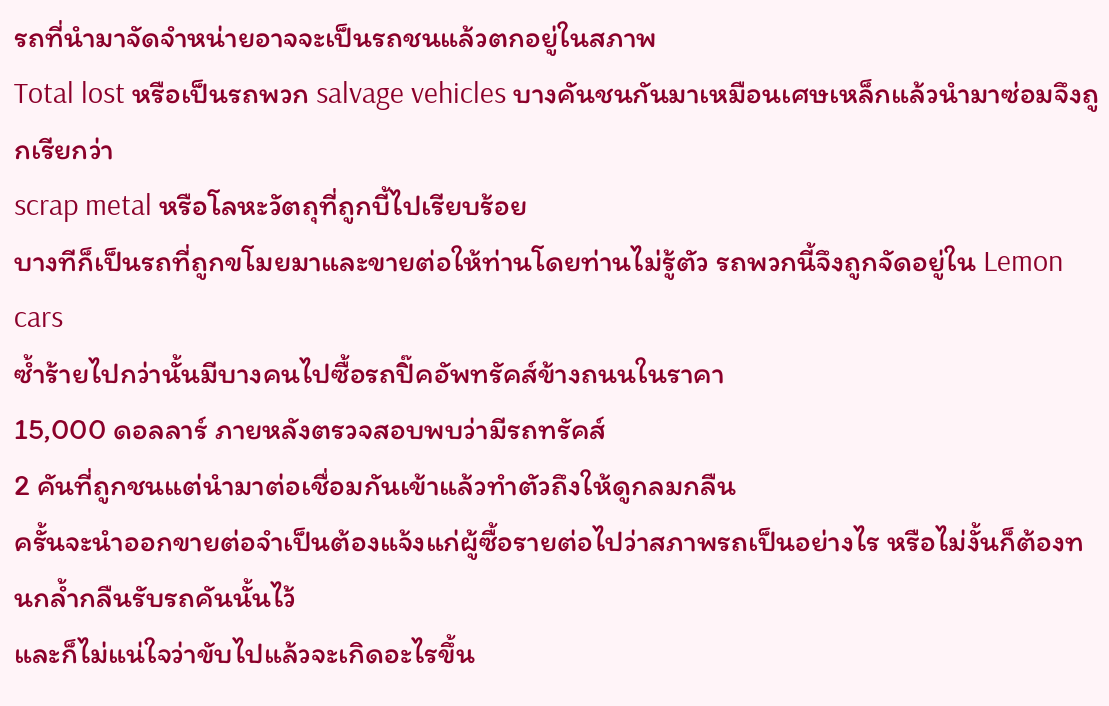รถที่นำมาจัดจำหน่ายอาจจะเป็นรถชนแล้วตกอยู่ในสภาพ
Total lost หรือเป็นรถพวก salvage vehicles บางคันชนกันมาเหมือนเศษเหล็กแล้วนำมาซ่อมจึงถูกเรียกว่า
scrap metal หรือโลหะวัตถุที่ถูกบี้ไปเรียบร้อย
บางทีก็เป็นรถที่ถูกขโมยมาและขายต่อให้ท่านโดยท่านไม่รู้ตัว รถพวกนี้จึงถูกจัดอยู่ใน Lemon cars
ซ้ำร้ายไปกว่านั้นมีบางคนไปซื้อรถปิ๊คอัพทรัคส์ข้างถนนในราคา
15,000 ดอลลาร์ ภายหลังตรวจสอบพบว่ามีรถทรัคส์
2 คันที่ถูกชนแต่นำมาต่อเชื่อมกันเข้าแล้วทำตัวถึงให้ดูกลมกลืน
ครั้นจะนำออกขายต่อจำเป็นต้องแจ้งแก่ผู้ซื้อรายต่อไปว่าสภาพรถเป็นอย่างไร หรือไม่งั้นก็ต้องทนกล้ำกลืนรับรถคันนั้นไว้
และก็ไม่แน่ใจว่าขับไปแล้วจะเกิดอะไรขึ้น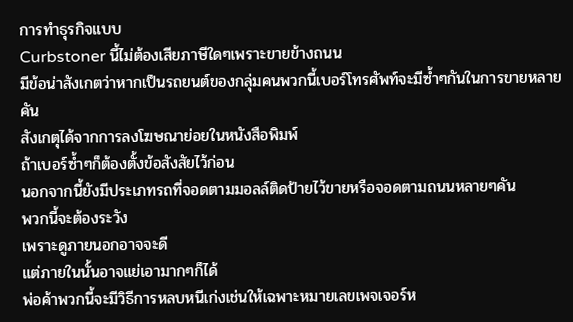การทำธุรกิจแบบ
Curbstoner นี้ไม่ต้องเสียภาษีใดๆเพราะขายข้างถนน
มีข้อน่าสังเกตว่าหากเป็นรถยนต์ของกลุ่มคนพวกนี้เบอร์โทรศัพท์จะมีซ้ำๆกันในการขายหลายคัน
สังเกตุได้จากการลงโฆษณาย่อยในหนังสือพิมพ์
ถ้าเบอร์ซ้ำๆก็ต้องตั้งข้อสังสัยไว้ก่อน
นอกจากนี้ยังมีประเภทรถที่จอดตามมอลล์ติดป้ายไว้ขายหรือจอดตามถนนหลายๆคัน
พวกนี้จะต้องระวัง
เพราะดูภายนอกอาจจะดี
แต่ภายในนั้นอาจแย่เอามากๆก็ได้
พ่อค้าพวกนี้จะมีวิธีการหลบหนีเก่งเช่นให้เฉพาะหมายเลขเพจเจอร์ห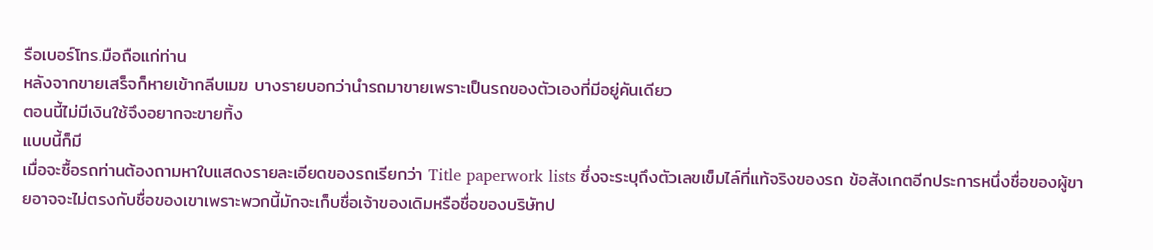รือเบอร์โทร.มือถือแก่ท่าน
หลังจากขายเสร็จก็หายเข้ากลีบเมฆ บางรายบอกว่านำรถมาขายเพราะเป็นรถของตัวเองที่มีอยู่คันเดียว
ตอนนี้ไม่มีเงินใช้จึงอยากจะขายทิ้ง
แบบนี้ก็มี
เมื่อจะซื้อรถท่านต้องถามหาใบแสดงรายละเอียดของรถเรียกว่า Title paperwork lists ซึ่งจะระบุถึงตัวเลขเข็มไล์ที่แท้จริงของรถ ข้อสังเกตอีกประการหนึ่งชื่อของผู้ขายอาจจะไม่ตรงกับชื่อของเขาเพราะพวกนี้มักจะเก็บชื่อเจ้าของเดิมหรือชื่อของบริษัทป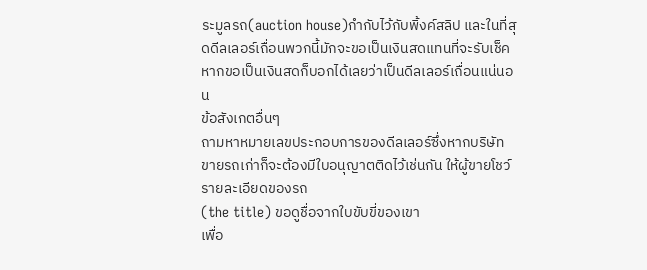ระมูลรถ(auction house)กำกับไว้กับพิ้งค์สลิป และในที่สุดดีลเลอร์เถื่อนพวกนี้มักจะขอเป็นเงินสดแทนที่จะรับเช็ค หากขอเป็นเงินสดก็บอกได้เลยว่าเป็นดีลเลอร์เถื่อนแน่นอน
ข้อสังเกตอื่นๆ
ถามหาหมายเลขประกอบการของดีลเลอร์ซึ่งหากบริษัทขายรถเก่าก็จะต้องมีใบอนุญาตติดไว้เช่นกัน ให้ผู้ขายโชว์รายละเอียดของรถ
(the title) ขอดูชื่อจากใบขับขี่ของเขา
เพื่อ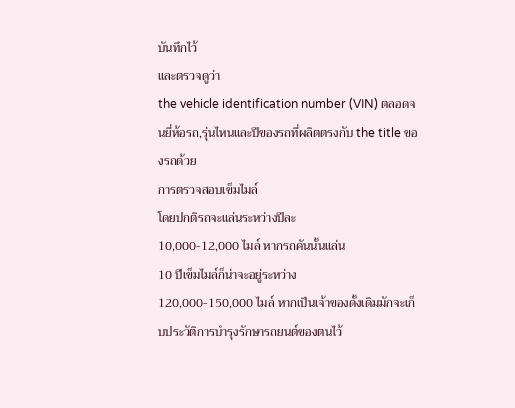บันทึกไว้
และตรวจดูว่า
the vehicle identification number (VIN) ตลอดจนยี่ห้อรถ,รุ่นไหนและปีของรถที่ผลิตตรงกับ the title ของรถด้วย
การตรวจสอบเข็มไมล์
โดยปกติรถจะแล่นระหว่างปีละ
10,000-12,000 ไมล์ หากรถคันนั้นแล่น
10 ปีเข็มไมล์ก็น่าจะอยู่ระหว่าง
120,000-150,000 ไมล์ หากเป็นเจ้าของดั้งเดิมมักจะเก็บประวัติการบำรุงรักษารถยนต์ของตนไว้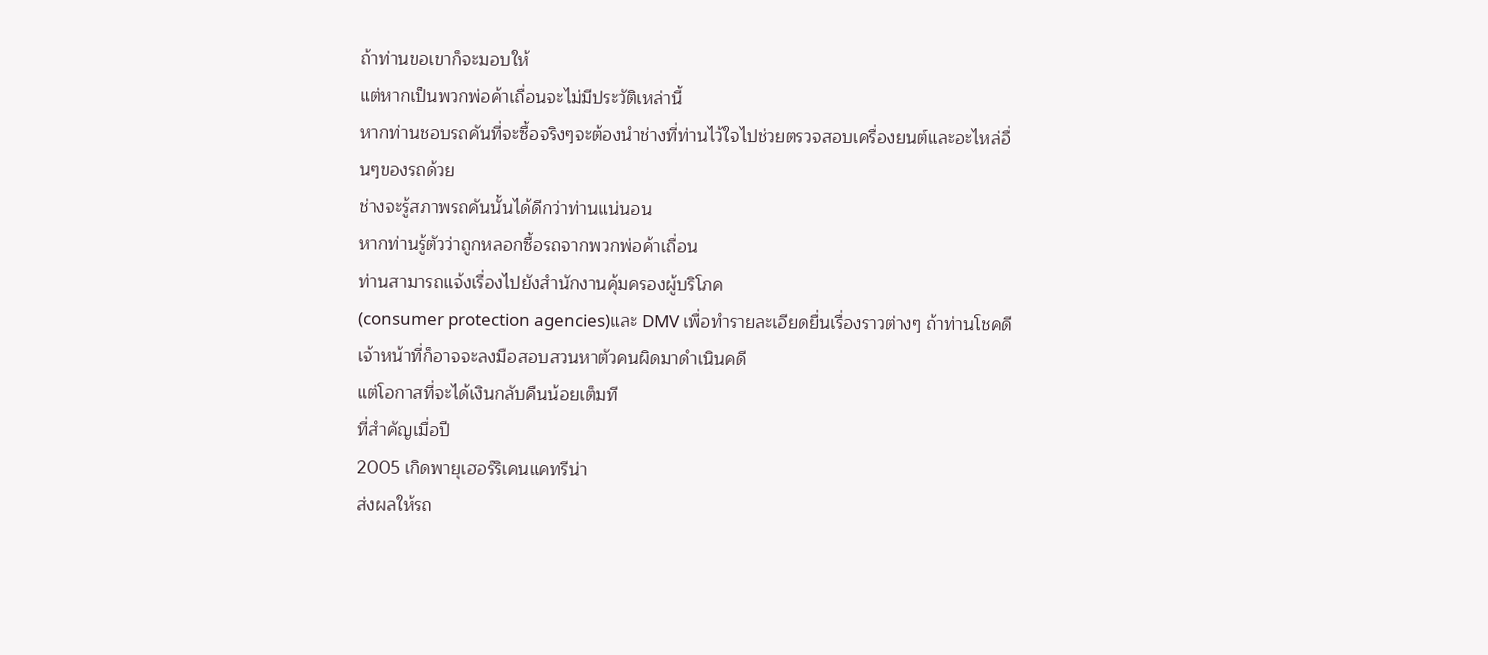ถ้าท่านขอเขาก็จะมอบให้
แต่หากเป็นพวกพ่อค้าเถื่อนจะไม่มีประวัติเหล่านี้
หากท่านชอบรถคันที่จะซื้อจริงๆจะต้องนำช่างที่ท่านไว้ใจไปช่วยตรวจสอบเครื่องยนต์และอะไหล่อื่นๆของรถด้วย
ช่างจะรู้สภาพรถคันนั้นได้ดีกว่าท่านแน่นอน
หากท่านรู้ตัวว่าถูกหลอกซื้อรถจากพวกพ่อค้าเถื่อน
ท่านสามารถแจ้งเรื่องไปยังสำนักงานคุ้มครองผู้บริโภค
(consumer protection agencies)และ DMV เพื่อทำรายละเอียดยื่นเรื่องราวต่างๆ ถ้าท่านโชคดี
เจ้าหน้าที่ก็อาจจะลงมือสอบสวนหาตัวคนผิดมาดำเนินคดี
แต่โอกาสที่จะได้เงินกลับคืนน้อยเต็มที
ที่สำคัญเมื่อปี
2005 เกิดพายุเฮอร์ริเคนแคทรีน่า
ส่งผลให้รถ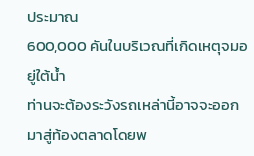ประมาณ
600,000 คันในบริเวณที่เกิดเหตุจมอยู่ใต้น้ำ
ท่านจะต้องระวังรถเหล่านี้อาจจะออกมาสู่ท้องตลาดโดยพ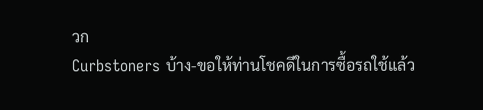วก
Curbstoners บ้าง-ขอให้ท่านโชคดีในการซื้อรถใช้แล้ว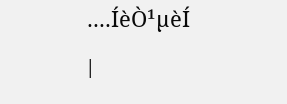....ÍèÒ¹µèÍ
|